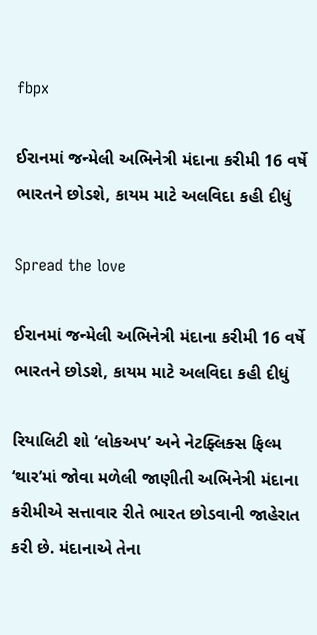fbpx

ઈરાનમાં જન્મેલી અભિનેત્રી મંદાના કરીમી 16 વર્ષે ભારતને છોડશે, કાયમ માટે અલવિદા કહી દીધું

Spread the love

ઈરાનમાં જન્મેલી અભિનેત્રી મંદાના કરીમી 16 વર્ષે ભારતને છોડશે, કાયમ માટે અલવિદા કહી દીધું

રિયાલિટી શો ‘લોકઅપ’ અને નેટફ્લિક્સ ફિલ્મ ‘થાર’માં જોવા મળેલી જાણીતી અભિનેત્રી મંદાના કરીમીએ સત્તાવાર રીતે ભારત છોડવાની જાહેરાત કરી છે. મંદાનાએ તેના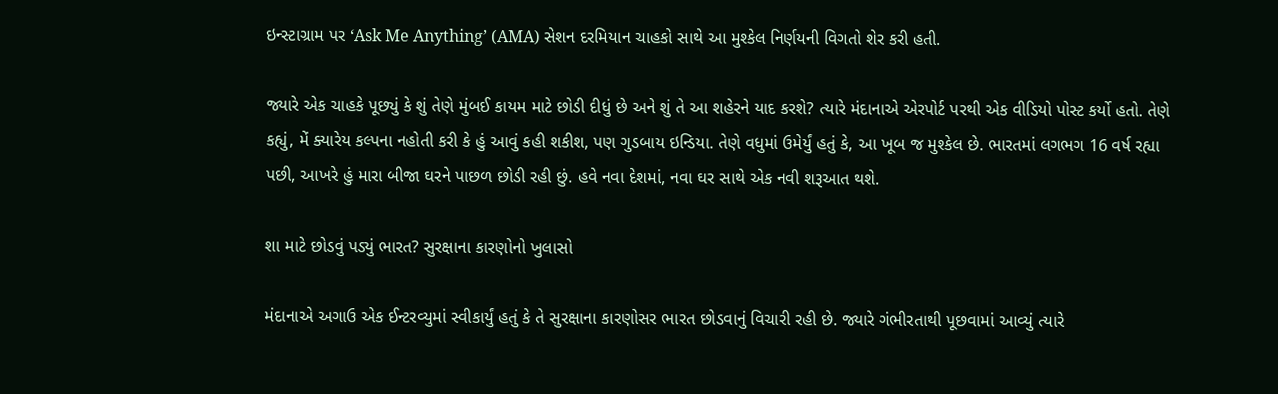ઇન્સ્ટાગ્રામ પર ‘Ask Me Anything’ (AMA) સેશન દરમિયાન ચાહકો સાથે આ મુશ્કેલ નિર્ણયની વિગતો શેર કરી હતી.

જ્યારે એક ચાહકે પૂછ્યું કે શું તેણે મુંબઈ કાયમ માટે છોડી દીધું છે અને શું તે આ શહેરને યાદ કરશે? ત્યારે મંદાનાએ એરપોર્ટ પરથી એક વીડિયો પોસ્ટ કર્યો હતો. તેણે કહ્યું, મેં ક્યારેય કલ્પના નહોતી કરી કે હું આવું કહી શકીશ, પણ ગુડબાય ઇન્ડિયા. તેણે વધુમાં ઉમેર્યું હતું કે, આ ખૂબ જ મુશ્કેલ છે. ભારતમાં લગભગ 16 વર્ષ રહ્યા પછી, આખરે હું મારા બીજા ઘરને પાછળ છોડી રહી છું. હવે નવા દેશમાં, નવા ઘર સાથે એક નવી શરૂઆત થશે.

શા માટે છોડવું પડ્યું ભારત? સુરક્ષાના કારણોનો ખુલાસો

મંદાનાએ અગાઉ એક ઈન્ટરવ્યુમાં સ્વીકાર્યું હતું કે તે સુરક્ષાના કારણોસર ભારત છોડવાનું વિચારી રહી છે. જ્યારે ગંભીરતાથી પૂછવામાં આવ્યું ત્યારે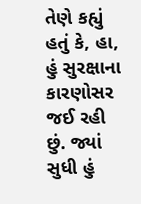તેણે કહ્યું હતું કે, હા, હું સુરક્ષાના કારણોસર જઈ રહી છું. જ્યાં સુધી હું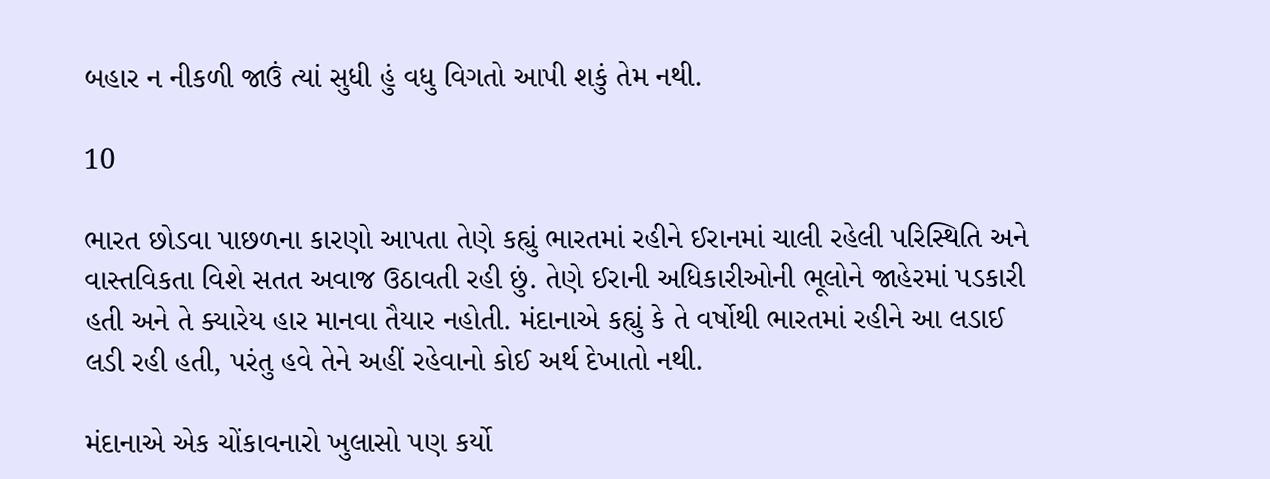બહાર ન નીકળી જાઉં ત્યાં સુધી હું વધુ વિગતો આપી શકું તેમ નથી.

10

ભારત છોડવા પાછળના કારણો આપતા તેણે કહ્યું ભારતમાં રહીને ઈરાનમાં ચાલી રહેલી પરિસ્થિતિ અને વાસ્તવિકતા વિશે સતત અવાજ ઉઠાવતી રહી છું. તેણે ઈરાની અધિકારીઓની ભૂલોને જાહેરમાં પડકારી હતી અને તે ક્યારેય હાર માનવા તૈયાર નહોતી. મંદાનાએ કહ્યું કે તે વર્ષોથી ભારતમાં રહીને આ લડાઈ લડી રહી હતી, પરંતુ હવે તેને અહીં રહેવાનો કોઈ અર્થ દેખાતો નથી.

મંદાનાએ એક ચોંકાવનારો ખુલાસો પણ કર્યો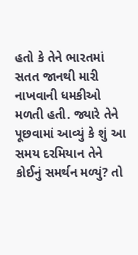હતો કે તેને ભારતમાં સતત જાનથી મારી નાખવાની ધમકીઓ મળતી હતી. જ્યારે તેને પૂછવામાં આવ્યું કે શું આ સમય દરમિયાન તેને કોઈનું સમર્થન મળ્યું? તો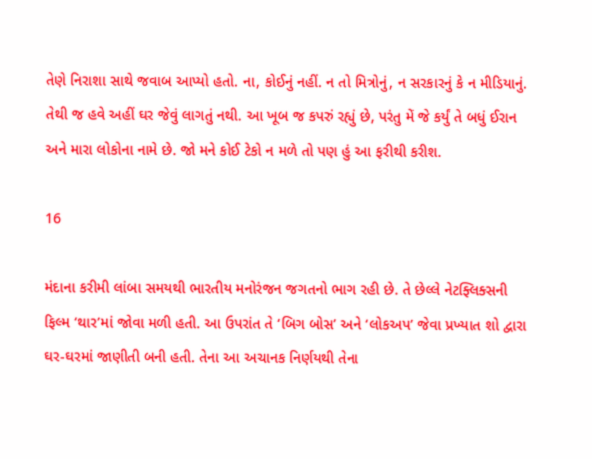તેણે નિરાશા સાથે જવાબ આપ્યો હતો. ના, કોઈનું નહીં. ન તો મિત્રોનું, ન સરકારનું કે ન મીડિયાનું. તેથી જ હવે અહીં ઘર જેવું લાગતું નથી. આ ખૂબ જ કપરું રહ્યું છે, પરંતુ મેં જે કર્યું તે બધું ઈરાન અને મારા લોકોના નામે છે. જો મને કોઈ ટેકો ન મળે તો પણ હું આ ફરીથી કરીશ.

16

મંદાના કરીમી લાંબા સમયથી ભારતીય મનોરંજન જગતનો ભાગ રહી છે. તે છેલ્લે નેટફ્લિક્સની ફિલ્મ ‘થાર’માં જોવા મળી હતી. આ ઉપરાંત તે ‘બિગ બોસ’ અને ‘લોકઅપ’ જેવા પ્રખ્યાત શો દ્વારા ઘર-ઘરમાં જાણીતી બની હતી. તેના આ અચાનક નિર્ણયથી તેના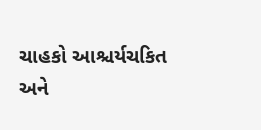ચાહકો આશ્ચર્યચકિત અને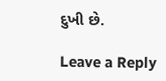દુખી છે.

Leave a Reply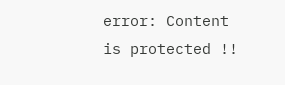error: Content is protected !!